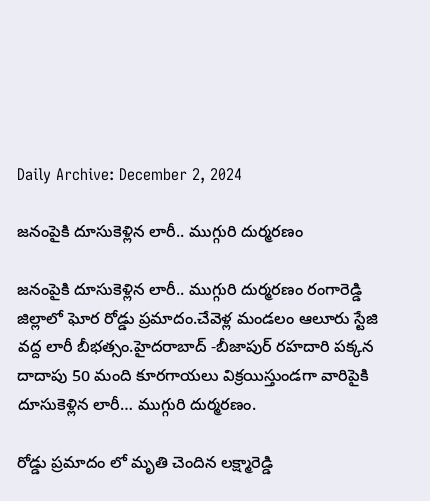Daily Archive: December 2, 2024

జనంపైకి దూసుకెళ్లిన లారీ.. ముగ్గురి దుర్మరణం

జనంపైకి దూసుకెళ్లిన లారీ.. ముగ్గురి దుర్మరణం రంగారెడ్డి జిల్లాలో ఘోర రోడ్డు ప్రమాదం.చేవెళ్ల మండలం ఆలూరు స్టేజి వద్ద లారీ బీభత్సం.హైదరాబాద్‌ -బీజాపుర్‌ రహదారి పక్కన దాదాపు 50 మంది కూరగాయలు విక్రయిస్తుండగా వారిపైకి దూసుకెళ్లిన లారీ… ముగ్గురి దుర్మరణం.

రోడ్డు ప్రమాదం లో మృతి చెందిన లక్ష్మారెడ్డి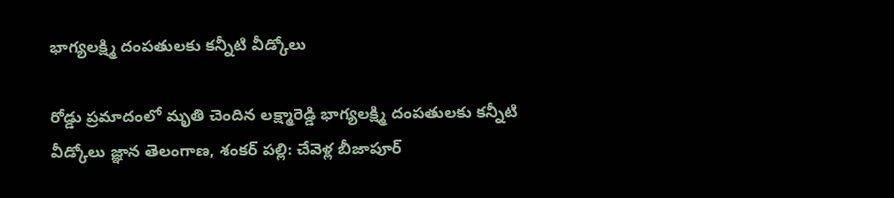భాగ్యలక్ష్మి దంపతులకు కన్నీటి వీడ్కోలు

రోడ్డు ప్రమాదంలో మృతి చెందిన లక్ష్మారెడ్డి భాగ్యలక్ష్మి దంపతులకు కన్నీటి వీడ్కోలు జ్ఞాన తెలంగాణ, శంకర్ పల్లి: చేవెళ్ల బీజాపూర్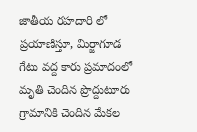జాతీయ రహదారి లో ప్రయాణిస్తూ, మిర్జాగూడ గేటు వద్ద కారు ప్రమాదంలో మృతి చెందిన ప్రొద్దుటూరు గ్రామానికి చెందిన మేకల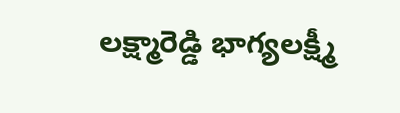లక్ష్మారెడ్డి భాగ్యలక్ష్మీ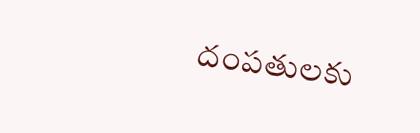దంపతులకు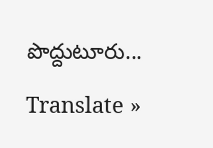పొద్దుటూరు...

Translate »